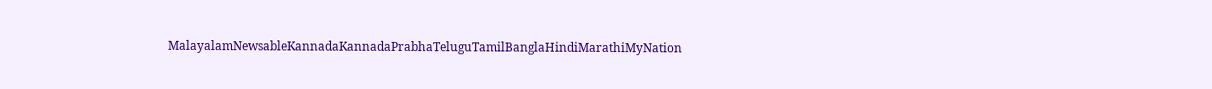MalayalamNewsableKannadaKannadaPrabhaTeluguTamilBanglaHindiMarathiMyNation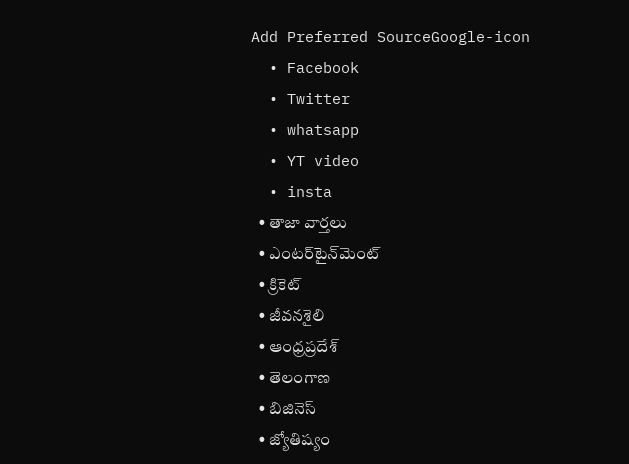Add Preferred SourceGoogle-icon
  • Facebook
  • Twitter
  • whatsapp
  • YT video
  • insta
  • తాజా వార్తలు
  • ఎంటర్‌టైన్‌మెంట్
  • క్రికెట్
  • జీవనశైలి
  • ఆంధ్రప్రదేశ్
  • తెలంగాణ
  • బిజినెస్
  • జ్యోతిష్యం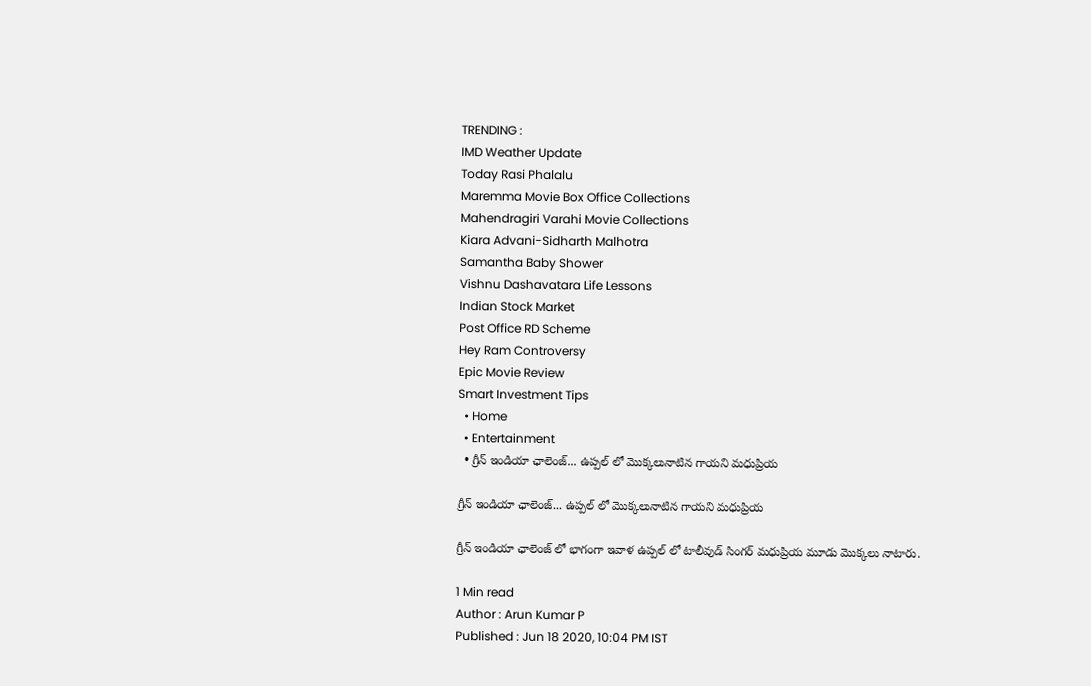TRENDING :
IMD Weather Update
Today Rasi Phalalu
Maremma Movie Box Office Collections
Mahendragiri Varahi Movie Collections
Kiara Advani-Sidharth Malhotra
Samantha Baby Shower
Vishnu Dashavatara Life Lessons
Indian Stock Market
Post Office RD Scheme
Hey Ram Controversy
Epic Movie Review
Smart Investment Tips
  • Home
  • Entertainment
  • గ్రీన్ ఇండియా ఛాలెంజ్... ఉప్పల్ లో మొక్కలునాటిన గాయని మధుప్రియ

గ్రీన్ ఇండియా ఛాలెంజ్... ఉప్పల్ లో మొక్కలునాటిన గాయని మధుప్రియ

గ్రీన్ ఇండియా ఛాలెంజ్ లో భాగంగా ఇవాళ ఉప్పల్ లో టాలీవుడ్ సింగర్ మధుప్రియ మూడు మొక్కలు నాటారు.

1 Min read
Author : Arun Kumar P
Published : Jun 18 2020, 10:04 PM IST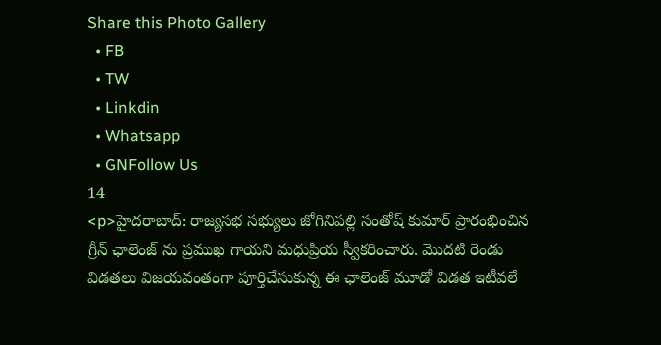Share this Photo Gallery
  • FB
  • TW
  • Linkdin
  • Whatsapp
  • GNFollow Us
14
<p>హైదరాబాద్: రాజ్యసభ సభ్యులు జోగినిపల్లి సంతోష్ కుమార్ ప్రారంభించిన గ్రీన్ ఛాలెంజ్ ను ప్రముఖ గాయని మధుప్రియ స్వీకరించారు. మొదటి రెండు  విడతలు విజయవంతంగా పూర్తిచేసుకున్న ఈ ఛాలెంజ్ మూడో విడత ఇటీవలే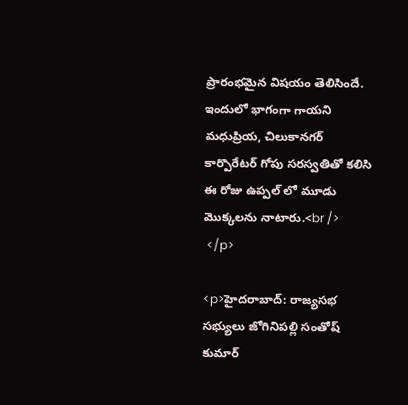ప్రారంభమైన విషయం తెలిసిందే. ఇందులో భాగంగా గాయని మధుప్రియ, చిలుకానగర్ కార్పొరేటర్ గోపు సరస్వతితో కలిసి ఈ రోజు ఉప్పల్ లో మూడు మొక్కలను నాటారు.<br />
 </p>

<p>హైదరాబాద్: రాజ్యసభ సభ్యులు జోగినిపల్లి సంతోష్ కుమార్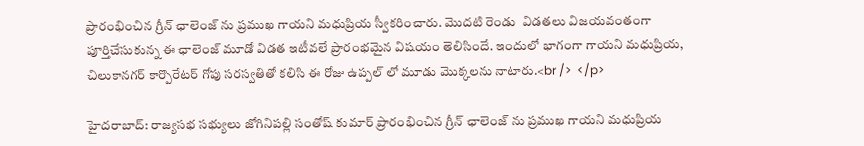ప్రారంభించిన గ్రీన్ ఛాలెంజ్ ను ప్రముఖ గాయని మధుప్రియ స్వీకరించారు. మొదటి రెండు  విడతలు విజయవంతంగా పూర్తిచేసుకున్న ఈ ఛాలెంజ్ మూడో విడత ఇటీవలే ప్రారంభమైన విషయం తెలిసిందే. ఇందులో భాగంగా గాయని మధుప్రియ, చిలుకానగర్ కార్పొరేటర్ గోపు సరస్వతితో కలిసి ఈ రోజు ఉప్పల్ లో మూడు మొక్కలను నాటారు.<br />  </p>

హైదరాబాద్: రాజ్యసభ సభ్యులు జోగినిపల్లి సంతోష్ కుమార్ ప్రారంభించిన గ్రీన్ ఛాలెంజ్ ను ప్రముఖ గాయని మధుప్రియ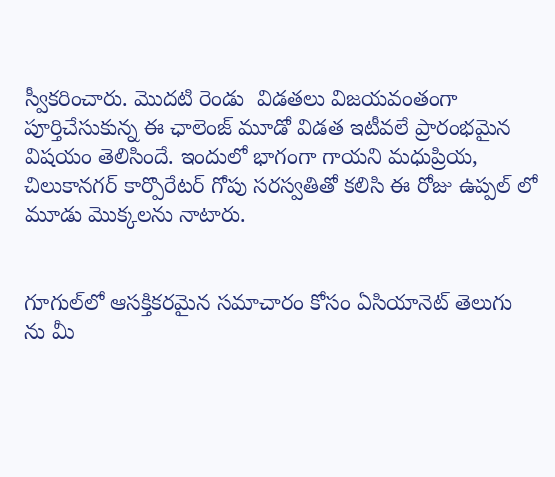స్వీకరించారు. మొదటి రెండు  విడతలు విజయవంతంగా పూర్తిచేసుకున్న ఈ ఛాలెంజ్ మూడో విడత ఇటీవలే ప్రారంభమైన విషయం తెలిసిందే. ఇందులో భాగంగా గాయని మధుప్రియ, చిలుకానగర్ కార్పొరేటర్ గోపు సరస్వతితో కలిసి ఈ రోజు ఉప్పల్ లో మూడు మొక్కలను నాటారు.


గూగుల్‌లో ఆసక్తికరమైన సమాచారం కోసం ఏసియానెట్ తెలుగు ను మీ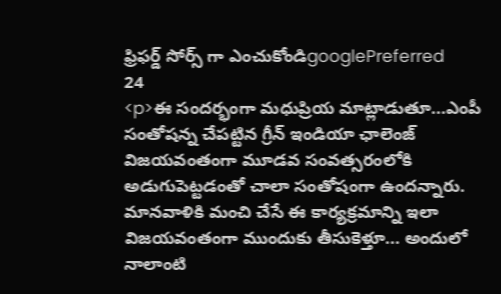ఫ్రిఫర్డ్ సోర్స్ గా ఎంచుకోండిgooglePreferred
24
<p>ఈ సందర్భంగా మధుప్రియ మాట్లాడుతూ...ఎంపీ సంతోషన్న చేపట్టిన గ్రీన్ ఇండియా ఛాలెంజ్ విజయవంతంగా మూడవ సంవత్సరంలోకి అడుగుపెట్టడంతో చాలా సంతోషంగా ఉందన్నారు. మానవాళికి మంచి చేసే ఈ కార్యక్రమాన్ని ఇలా విజయవంతంగా ముందుకు తీసుకెళ్తూ... అందులో నాలాంటి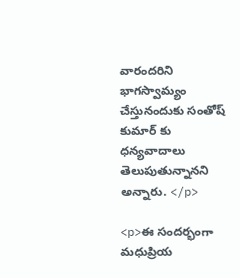వారందరిని భాగస్వామ్యం చేస్తునందుకు సంతోష్ కుమార్ కు ధన్యవాదాలు తెలుపుతున్నానని అన్నారు. </p>

<p>ఈ సందర్భంగా మధుప్రియ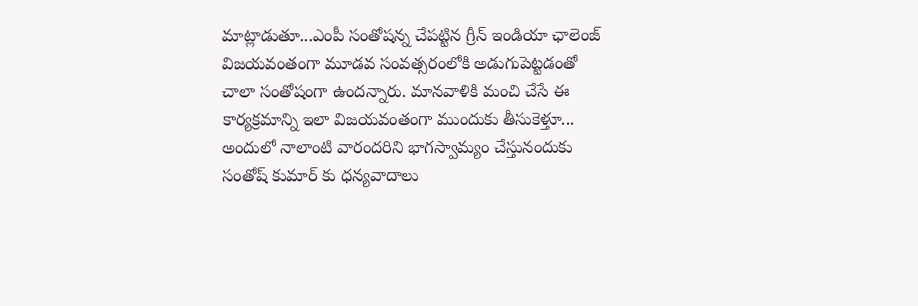మాట్లాడుతూ...ఎంపీ సంతోషన్న చేపట్టిన గ్రీన్ ఇండియా ఛాలెంజ్ విజయవంతంగా మూడవ సంవత్సరంలోకి అడుగుపెట్టడంతో చాలా సంతోషంగా ఉందన్నారు. మానవాళికి మంచి చేసే ఈ కార్యక్రమాన్ని ఇలా విజయవంతంగా ముందుకు తీసుకెళ్తూ... అందులో నాలాంటి వారందరిని భాగస్వామ్యం చేస్తునందుకు సంతోష్ కుమార్ కు ధన్యవాదాలు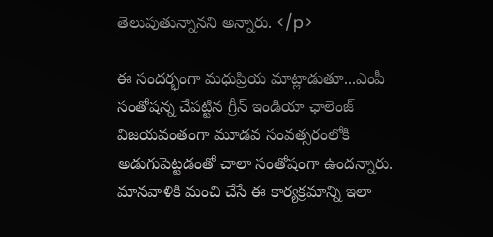తెలుపుతున్నానని అన్నారు. </p>

ఈ సందర్భంగా మధుప్రియ మాట్లాడుతూ...ఎంపీ సంతోషన్న చేపట్టిన గ్రీన్ ఇండియా ఛాలెంజ్ విజయవంతంగా మూడవ సంవత్సరంలోకి అడుగుపెట్టడంతో చాలా సంతోషంగా ఉందన్నారు. మానవాళికి మంచి చేసే ఈ కార్యక్రమాన్ని ఇలా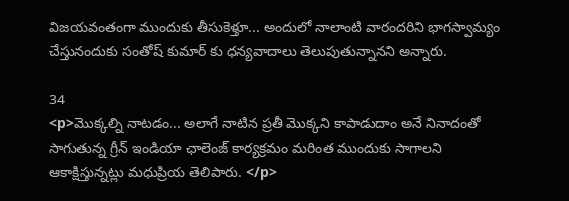విజయవంతంగా ముందుకు తీసుకెళ్తూ... అందులో నాలాంటి వారందరిని భాగస్వామ్యం చేస్తునందుకు సంతోష్ కుమార్ కు ధన్యవాదాలు తెలుపుతున్నానని అన్నారు.

34
<p>మొక్కల్ని నాటడం... అలాగే నాటిన ప్రతీ మొక్కని కాపాడుదాం అనే నినాదంతో సాగుతున్న గ్రీన్ ఇండియా ఛాలెంజ్ కార్యక్రమం మరింత ముందుకు సాగాలని ఆకాక్షిస్తున్నట్లు మధుప్రియ తెలిపారు. </p>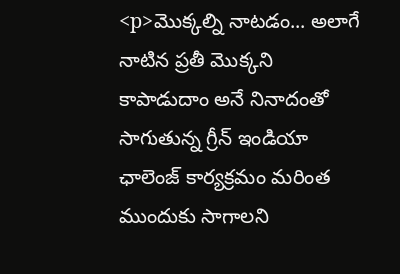<p>మొక్కల్ని నాటడం... అలాగే నాటిన ప్రతీ మొక్కని కాపాడుదాం అనే నినాదంతో సాగుతున్న గ్రీన్ ఇండియా ఛాలెంజ్ కార్యక్రమం మరింత ముందుకు సాగాలని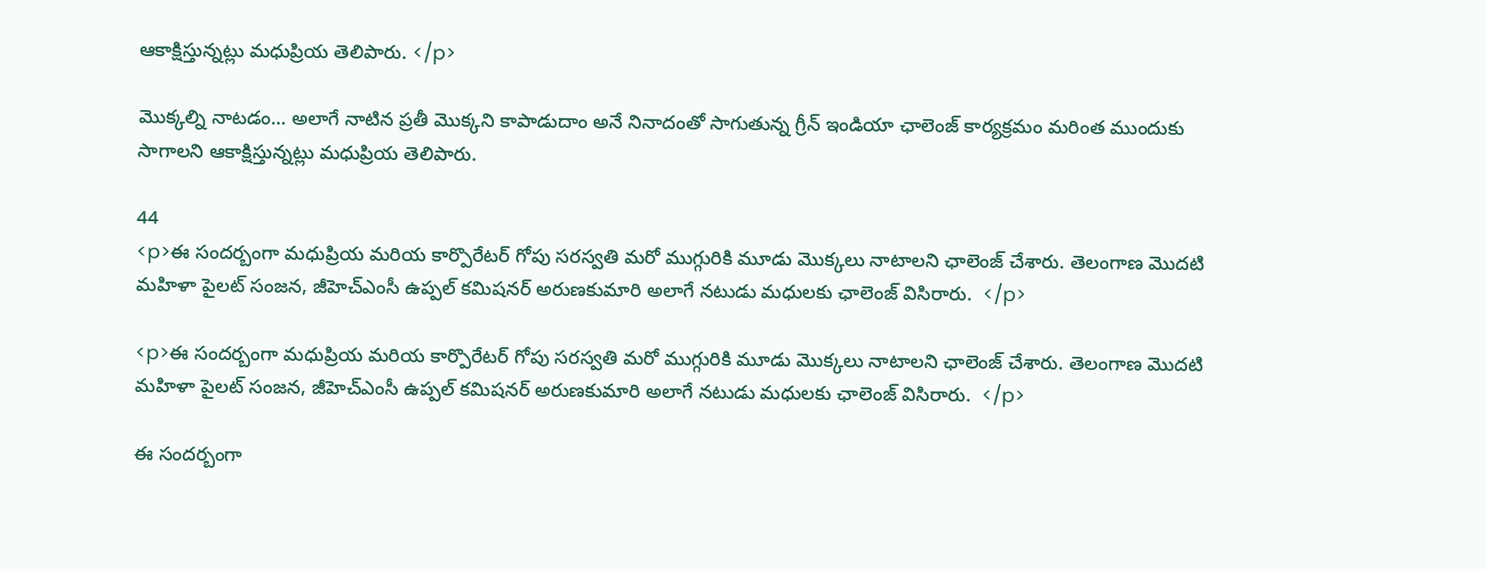ఆకాక్షిస్తున్నట్లు మధుప్రియ తెలిపారు. </p>

మొక్కల్ని నాటడం... అలాగే నాటిన ప్రతీ మొక్కని కాపాడుదాం అనే నినాదంతో సాగుతున్న గ్రీన్ ఇండియా ఛాలెంజ్ కార్యక్రమం మరింత ముందుకు సాగాలని ఆకాక్షిస్తున్నట్లు మధుప్రియ తెలిపారు.

44
<p>ఈ సందర్బంగా మధుప్రియ మరియ కార్పొరేటర్ గోపు సరస్వతి మరో ముగ్గురికి మూడు మొక్కలు నాటాలని ఛాలెంజ్ చేశారు. తెలంగాణ మొదటి మహిళా పైలట్ సంజన, జీహెచ్ఎంసీ ఉప్పల్ కమిషనర్ అరుణకుమారి అలాగే నటుడు మధులకు ఛాలెంజ్ విసిరారు.  </p>

<p>ఈ సందర్బంగా మధుప్రియ మరియ కార్పొరేటర్ గోపు సరస్వతి మరో ముగ్గురికి మూడు మొక్కలు నాటాలని ఛాలెంజ్ చేశారు. తెలంగాణ మొదటి మహిళా పైలట్ సంజన, జీహెచ్ఎంసీ ఉప్పల్ కమిషనర్ అరుణకుమారి అలాగే నటుడు మధులకు ఛాలెంజ్ విసిరారు.  </p>

ఈ సందర్బంగా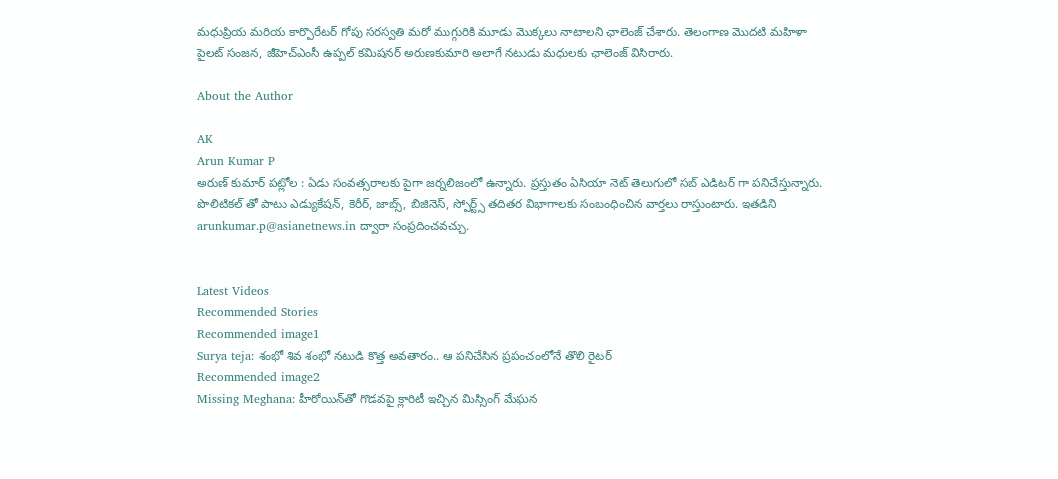మధుప్రియ మరియ కార్పొరేటర్ గోపు సరస్వతి మరో ముగ్గురికి మూడు మొక్కలు నాటాలని ఛాలెంజ్ చేశారు. తెలంగాణ మొదటి మహిళా పైలట్ సంజన, జీహెచ్ఎంసీ ఉప్పల్ కమిషనర్ అరుణకుమారి అలాగే నటుడు మధులకు ఛాలెంజ్ విసిరారు.

About the Author

AK
Arun Kumar P
అరుణ్ కుమార్ పట్లోల : ఏడు సంవత్సరాలకు పైగా జర్నలిజంలో ఉన్నారు. ప్రస్తుతం ఏసియా నెట్ తెలుగులో సబ్ ఎడిటర్ గా పనిచేస్తున్నారు. పొలిటికల్ తో పాటు ఎడ్యుకేషన్, కెరీర్, జాబ్స్, బిజినెస్, స్పోర్ట్స్ తదితర విభాగాలకు సంబంధించిన వార్తలు రాస్తుంటారు. ఇతడిని arunkumar.p@asianetnews.in ద్వారా సంప్రదించవచ్చు.


Latest Videos
Recommended Stories
Recommended image1
Surya teja: శంభో శివ శంభో నటుడి కొత్త అవతారం.. ఆ పనిచేసిన ప్రపంచంలోనే తొలి రైటర్‌
Recommended image2
Missing Meghana: హీరోయిన్‌తో గొడవపై క్లారిటీ ఇచ్చిన మిస్సింగ్‌ మేఘన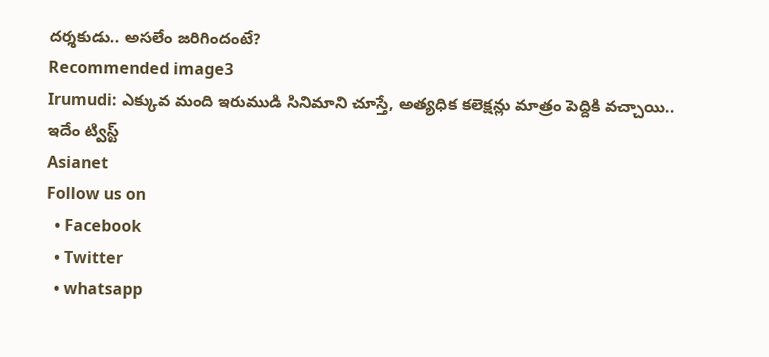దర్శకుడు.. అసలేం జరిగిందంటే?
Recommended image3
Irumudi: ఎక్కువ మంది ఇరుముడి సినిమాని చూస్తే, అత్యధిక కలెక్షన్లు మాత్రం పెద్దికి వచ్చాయి.. ఇదేం ట్విస్ట్
Asianet
Follow us on
  • Facebook
  • Twitter
  • whatsapp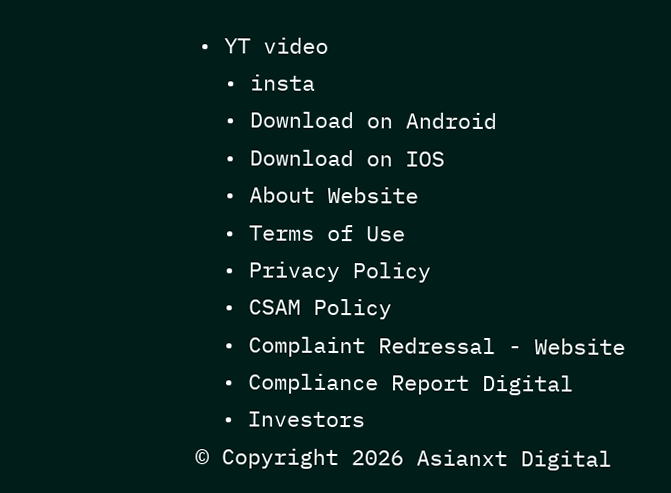• YT video
  • insta
  • Download on Android
  • Download on IOS
  • About Website
  • Terms of Use
  • Privacy Policy
  • CSAM Policy
  • Complaint Redressal - Website
  • Compliance Report Digital
  • Investors
© Copyright 2026 Asianxt Digital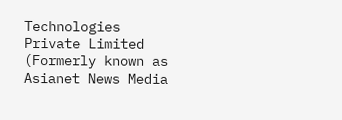Technologies Private Limited (Formerly known as Asianet News Media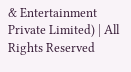& Entertainment Private Limited) | All Rights Reserved